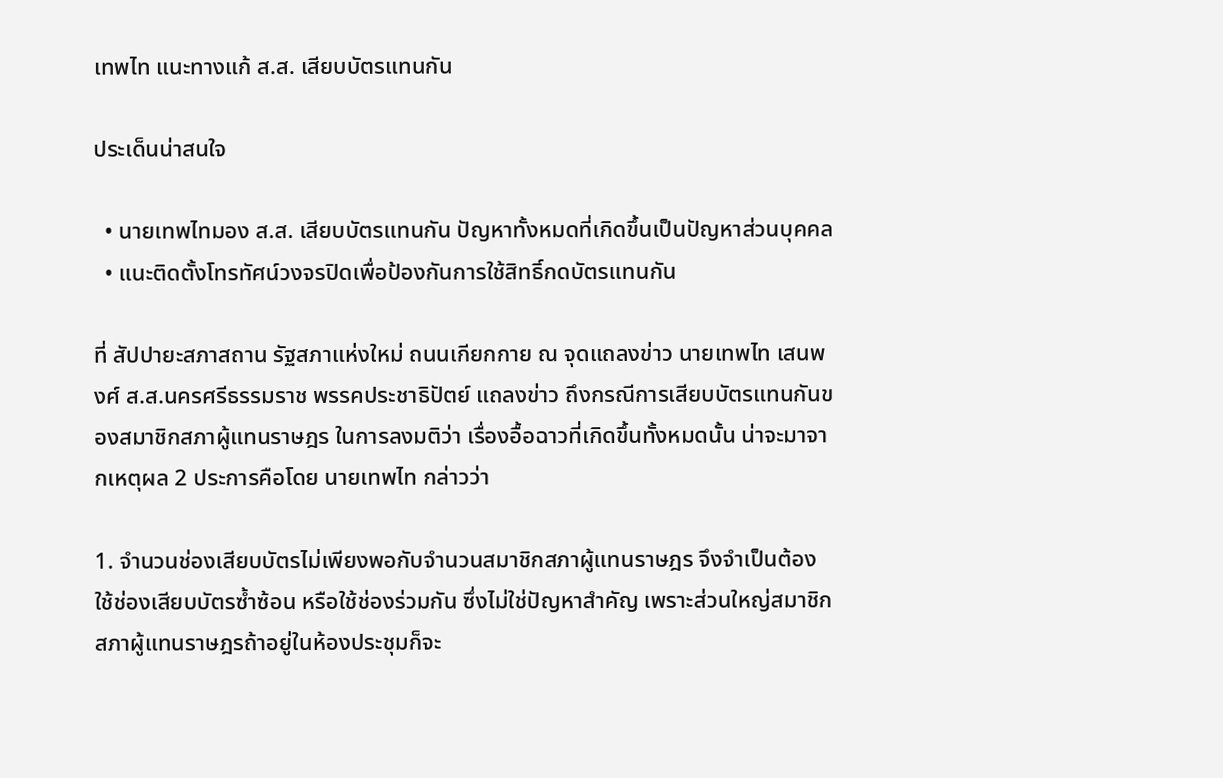เทพไท แนะทางแก้ ส.ส. เสียบบัตรแทนกัน

ประเด็นน่าสนใจ

  • นายเทพไทมอง ส.ส. เสียบบัตรแทนกัน ปัญหาทั้งหมดที่เกิดขึ้นเป็นปัญหาส่วนบุคคล
  • แนะติดตั้งโทรทัศน์วงจรปิดเพื่อป้องกันการใช้สิทธิ์กดบัตรแทนกัน

ที่ สัปปายะสภาสถาน รัฐสภาแห่งใหม่ ถนนเกียกกาย ณ จุดแถลงข่าว นายเทพไท เสนพงศ์ ส.ส.นครศรีธรรมราช พรรคประชาธิปัตย์ แถลงข่าว ถึงกรณีการเสียบบัตรแทนกันของสมาชิกสภาผู้แทนราษฎร ในการลงมติว่า เรื่องอื้อฉาวที่เกิดขึ้นทั้งหมดนั้น น่าจะมาจากเหตุผล 2 ประการคือโดย นายเทพไท กล่าวว่า

1. จำนวนช่องเสียบบัตรไม่เพียงพอกับจำนวนสมาชิกสภาผู้แทนราษฎร จึงจำเป็นต้องใช้ช่องเสียบบัตรซ้ำซ้อน หรือใช้ช่องร่วมกัน ซึ่งไม่ใช่ปัญหาสำคัญ เพราะส่วนใหญ่สมาชิกสภาผู้แทนราษฎรถ้าอยู่ในห้องประชุมก็จะ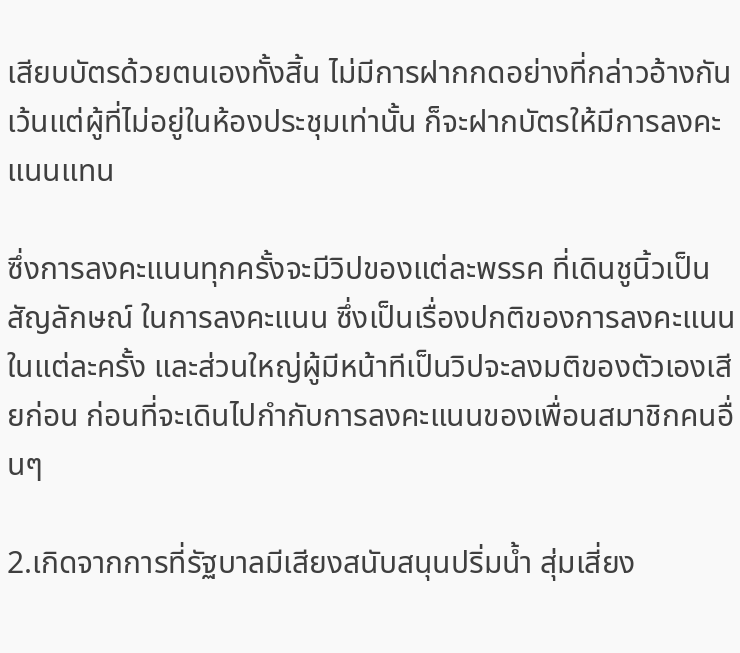เสียบบัตรด้วยตนเองทั้งสิ้น ไม่มีการฝากกดอย่างที่กล่าวอ้างกัน เว้นแต่ผู้ที่ไม่อยู่ในห้องประชุมเท่านั้น ก็จะฝากบัตรให้มีการลงคะแนนแทน

ซึ่งการลงคะแนนทุกครั้งจะมีวิปของแต่ละพรรค ที่เดินชูนิ้วเป็นสัญลักษณ์ ในการลงคะแนน ซึ่งเป็นเรื่องปกติของการลงคะแนนในแต่ละครั้ง และส่วนใหญ่ผู้มีหน้าทีเป็นวิปจะลงมติของตัวเองเสียก่อน ก่อนที่จะเดินไปกำกับการลงคะแนนของเพื่อนสมาชิกคนอื่นๆ

2.เกิดจากการที่รัฐบาลมีเสียงสนับสนุนปริ่มน้ำ สุ่มเสี่ยง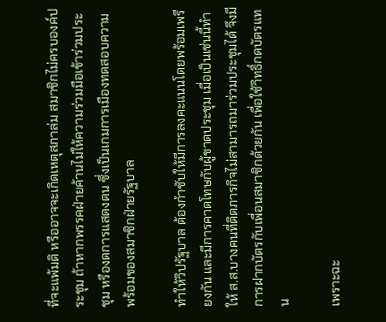ที่จะแพ้มติ หรืออาจจะเกิดเหตุสภาล่ม สมาชิกไม่ครบองค์ประชุม ถ้าหากพรรคฝ่ายค้านไม่ให้ความร่วมมือเข้าร่วมประชุม หรืองดการแสดงตน ซึ่งเป็นเกมการเมืองทดสอบความพร้อมของสมาชิกฝ่ายรัฐบาล

ทำให้วิปรัฐบาล ต้องกำชับให้มีการลงคะแนนโดยพร้อมเพรียงกัน และมีการคาดโทษกับผู้ขาดประชุม เมื่อเป็นเช่นนี้ทำให้ ส.ส.บางคนที่ติดภารกิจไม่สามารถมาร่วมประชุมได้ จึงมีการฝากบัตรกับเพื่อนสมาชิกด้วยกัน เพื่อใช้าิทธิ์กดบัตรแทน

เพราะฉะ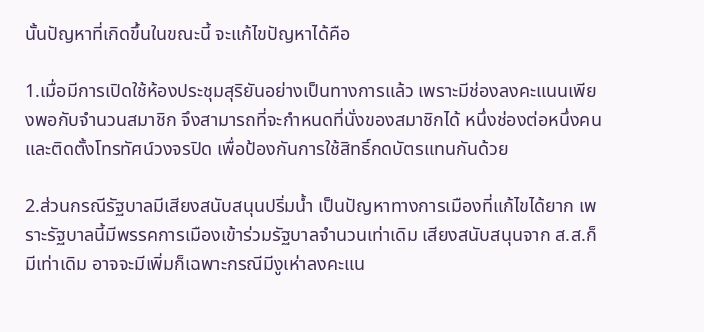นั้นปัญหาที่เกิดขึ้นในขณะนี้ จะแก้ไขปัญหาได้คือ

1.เมื่อมีการเปิดใช้ห้องประชุมสุริยันอย่างเป็นทางการแล้ว เพราะมีช่องลงคะแนนเพียงพอกับจำนวนสมาชิก จึงสามารถที่จะกำหนดที่นั่งของสมาชิกได้ หนึ่งช่องต่อหนึ่งคน และติดตั้งโทรทัศน์วงจรปิด เพื่อป้องกันการใช้สิทธิ์กดบัตรแทนกันด้วย

2.ส่วนกรณีรัฐบาลมีเสียงสนับสนุนปริ่มน้ำ เป็นปัญหาทางการเมืองที่แก้ไขได้ยาก เพราะรัฐบาลนี้มีพรรคการเมืองเข้าร่วมรัฐบาลจำนวนเท่าเดิม เสียงสนับสนุนจาก ส.ส.ก็มีเท่าเดิม อาจจะมีเพิ่มก็เฉพาะกรณีมีงูเห่าลงคะแน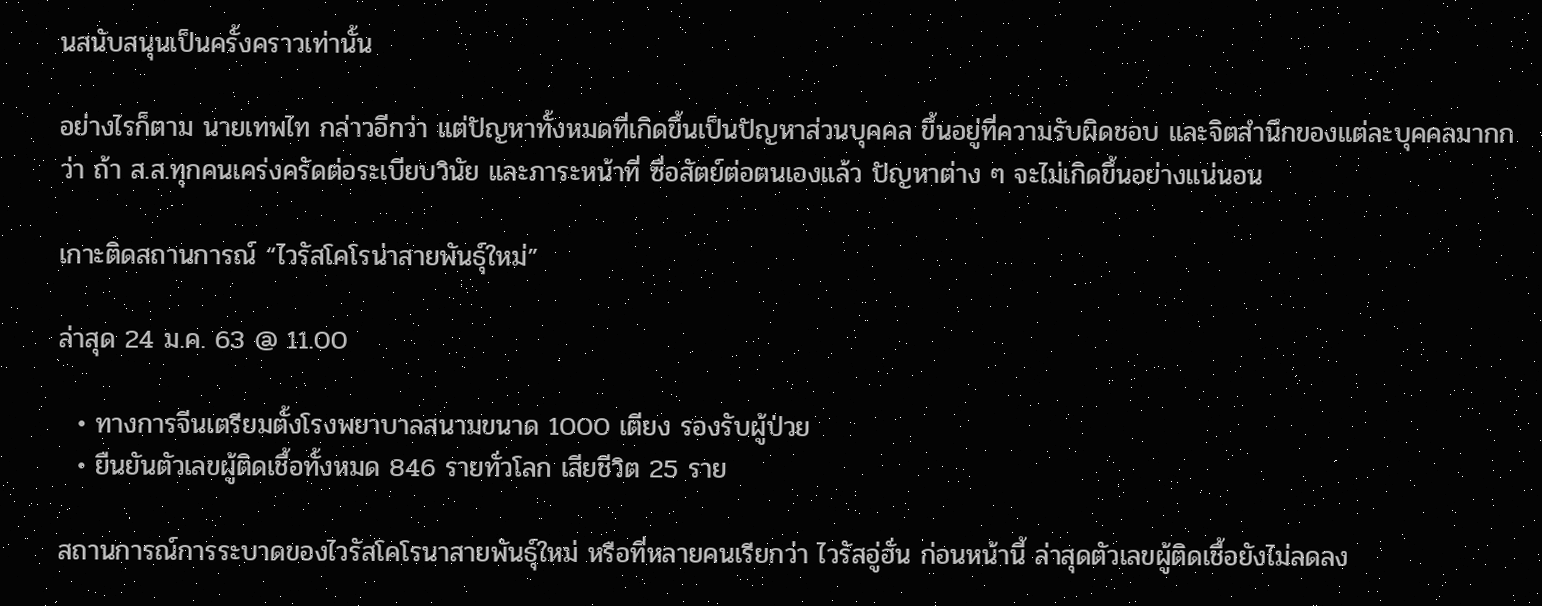นสนับสนุนเป็นครั้งคราวเท่านั้น

อย่างไรก็ตาม นายเทพไท กล่าวอีกว่า แต่ปัญหาทั้งหมดที่เกิดขึ้นเป็นปัญหาส่วนบุคคล ขึ้นอยู่ที่ความรับผิดชอบ และจิตสำนึกของแต่ละบุคคลมากกว่า ถ้า ส.ส.ทุกคนเคร่งครัดต่อระเบียบวินัย และภาระหน้าที่ ซื่อสัตย์ต่อตนเองแล้ว ปัญหาต่าง ๆ จะไม่เกิดขึ้นอย่างแน่นอน

เกาะติดสถานการณ์ “ไวรัสโคโรน่าสายพันธุ์ใหม่”

ล่าสุด 24 ม.ค. 63 @ 11.00

  • ทางการจีนเตรียมตั้งโรงพยาบาลสนามขนาด 1000 เตียง รองรับผู้ป่วย
  • ยืนยันตัวเลขผู้ติดเชื้อทั้งหมด 846 รายทั่วโลก เสียชีวิต 25 ราย

สถานการณ์การระบาดของไวรัสโคโรนาสายพันธุ์ใหม่ หรือที่หลายคนเรียกว่า ไวรัสอู่ฮั่น ก่อนหน้านี้ ล่าสุดตัวเลขผู้ติดเชื้อยังไม่ลดลง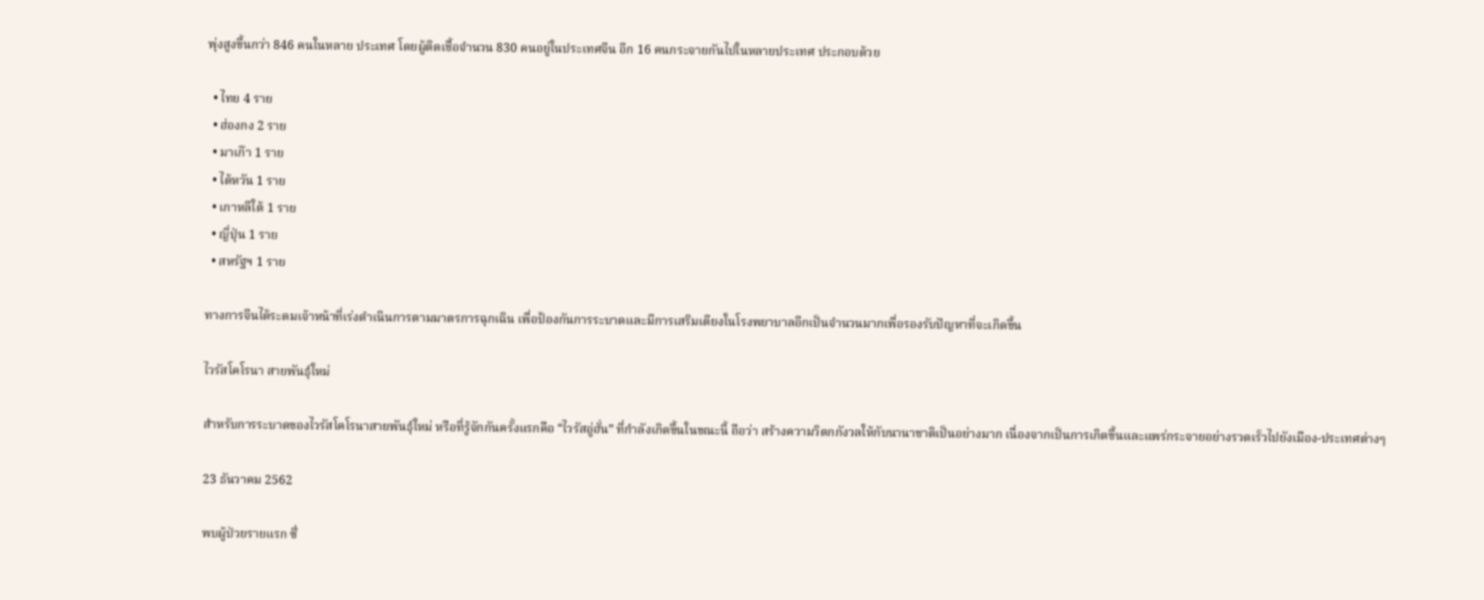พุ่งสูงขึ้นกว่า 846 คนในหลาย ประเทศ โดยผู้ติดเชื้อจำนวน 830 คนอยู่ในประเทศจีน อีก 16 คนกระจายกันไปในหลายประเทศ ประกอบด้วย

  • ไทย 4 ราย
  • ฮ่องกง 2 ราย
  • มาเก๊า 1 ราย
  • ไต้หวัน 1 ราย
  • เกาหลีใต้ 1 ราย
  • ญี่ปุ่น 1 ราย
  • สหรัฐฯ 1 ราย

ทางการจีนได้ระดมเจ้าหน้าที่เร่งดำเนินการตามมาตรการฉุกเฉิน เพื่อป้องกันการระบาดและมีการเสริมเตียงในโรงพยาบาลอีกเป็นจำนวนมากเพื่อรองรับปัญหาที่จะเกิดขึ้น

ไวรัสโคโรนา สายพันธุ์ใหม่

สำหรับการระบาดของไวรัสโคโรนาสายพันธุ์ใหม่ หรือที่รู้จักกันครั้งแรกคือ “ไวรัสอู่ฮั่น” ที่กำลังเกิดขึ้นในขณะนี้ ถือว่า สร้างความวิตกกังวลให้กับนานาชาติเป็นอย่างมาก เนื่องจากเป็นการเกิดขึ้นและแพร่กระจายอย่างรวดเร็วไปยังเมือง-ประเทศต่างๆ

23 ธันวาคม 2562

พบผู้ป่วยรายแรก ซึ่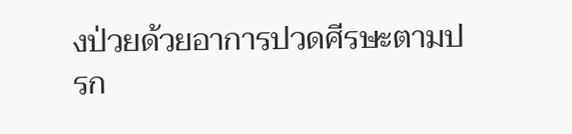งป่วยด้วยอาการปวดศีรษะตามปรก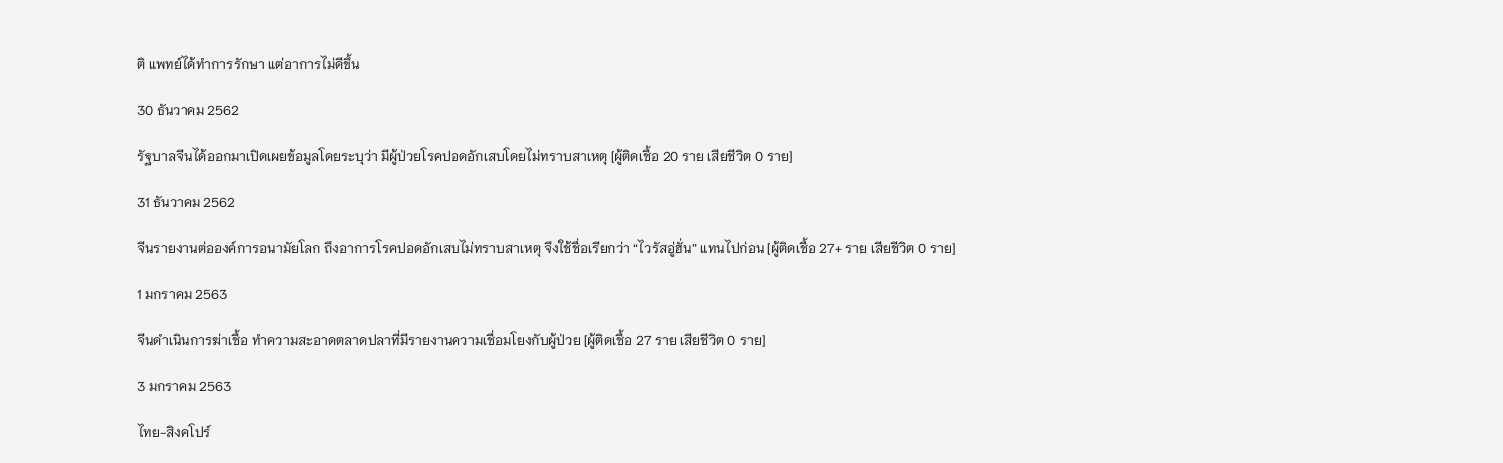ติ แพทย์ได้ทำการรักษา แต่อาการไม่ดีขึ้น

30 ธันวาคม 2562

รัฐบาลจีนได้ออกมาเปิดเผยข้อมูลโดยระบุว่า มีผู้ป่วยโรคปอดอักเสบโดยไม่ทราบสาเหตุ [ผู้ติดเชื้อ 20 ราย เสียชีวิต 0 ราย]

31 ธันวาคม 2562

จีนรายงานต่อองค์การอนามัยโลก ถึงอาการโรคปอดอักเสบไม่ทราบสาเหตุ จึงใช้ชื่อเรียกว่า “ไวรัสอู่ฮั่น” แทนไปก่อน [ผู้ติดเชื้อ 27+ ราย เสียชีวิต 0 ราย]

1 มกราคม 2563

จีนดำเนินการฆ่าเชื้อ ทำความสะอาดตลาดปลาที่มีรายงานความเชื่อมโยงกับผู้ป่วย [ผู้ติดเชื้อ 27 ราย เสียชีวิต 0 ราย]

3 มกราคม 2563

ไทย-สิงคโปร์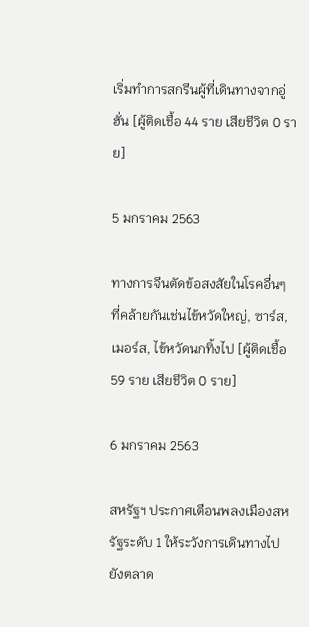เริ่มทำการสกรีนผู้ที่เดินทางจากอู่ฮั่น [ผู้ติดเชื้อ 44 ราย เสียชีวิต 0 ราย]

5 มกราคม 2563

ทางการจีนตัดข้อสงสัยในโรคอื่นๆ ที่คล้ายกันเช่นไข้หวัดใหญ่, ซาร์ส, เมอร์ส, ไข้หวัดนกทิ้งไป [ผู้ติดเชื้อ 59 ราย เสียชีวิต 0 ราย]

6 มกราคม 2563

สหรัฐฯ ประกาศเตือนพลงเมืองสหรัฐระดับ 1 ให้ระวังการเดินทางไปยังตลาด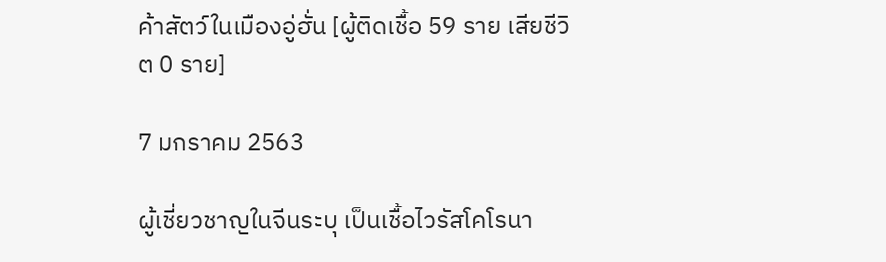ค้าสัตว์ในเมืองอู่ฮั่น [ผู้ติดเชื้อ 59 ราย เสียชีวิต 0 ราย]

7 มกราคม 2563

ผู้เชี่ยวชาญในจีนระบุ เป็นเชื้อไวรัสโคโรนา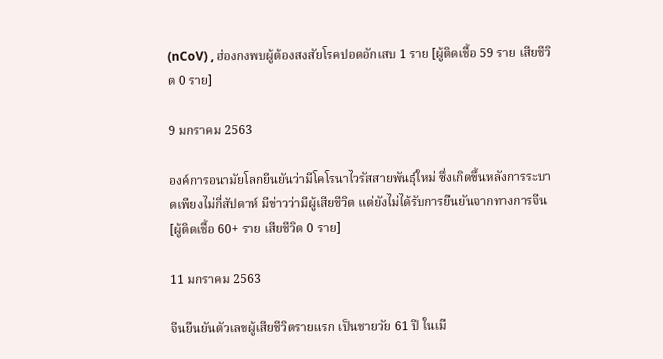(nCoV) , ฮ่องกงพบผู้ต้องสงสัยโรคปอดอักเสบ 1 ราย [ผู้ติดเชื้อ 59 ราย เสียชีวิต 0 ราย]

9 มกราคม 2563

องค์การอนามัยโลกยีนยันว่ามีโคโรนาไวรัสสายพันธุ์ใหม่ ซึ่งเกิดขึ้นหลังการระบาดเพียงไม่กี่สัปดาห์ มีข่าวว่ามีผู้เสียชีวิต แต่ยังไม่ได้รับการยืนยันจากทางการจีน [ผู้ติดเชื้อ 60+ ราย เสียชีวิต 0 ราย]

11 มกราคม 2563

จีนยืนยันตัวเลขผู้เสียชีวิตรายแรก เป็นชายวัย 61 ปี ในเมื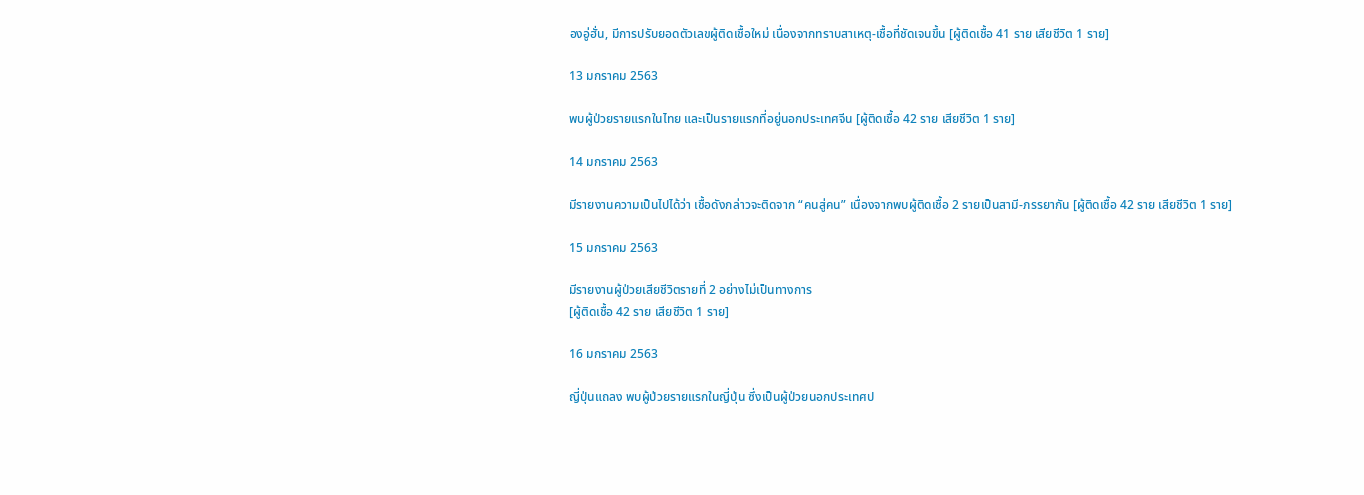องอู่ฮั่น, มีการปรับยอดตัวเลขผู้ติดเชื้อใหม่ เนื่องจากทราบสาเหตุ-เชื้อที่ชัดเจนขึ้น [ผู้ติดเชื้อ 41 ราย เสียชีวิต 1 ราย]

13 มกราคม 2563

พบผู้ป่วยรายแรกในไทย และเป็นรายแรกที่อยู่นอกประเทศจีน [ผู้ติดเชื้อ 42 ราย เสียชีวิต 1 ราย]

14 มกราคม 2563

มีรายงานความเป็นไปได้ว่า เชื้อดังกล่าวจะติดจาก “คนสู่คน” เนื่องจากพบผู้ติดเชื้อ 2 รายเป็นสามี-ภรรยากัน [ผู้ติดเชื้อ 42 ราย เสียชีวิต 1 ราย]

15 มกราคม 2563

มีรายงานผู้ป่วยเสียชีวิตรายที่ 2 อย่างไม่เป็นทางการ
[ผู้ติดเชื้อ 42 ราย เสียชีวิต 1 ราย]

16 มกราคม 2563

ญี่ปุ่นแถลง พบผู้ป่วยรายแรกในญี่ปุ่น ซึ่งเป็นผู้ป่วยนอกประเทศป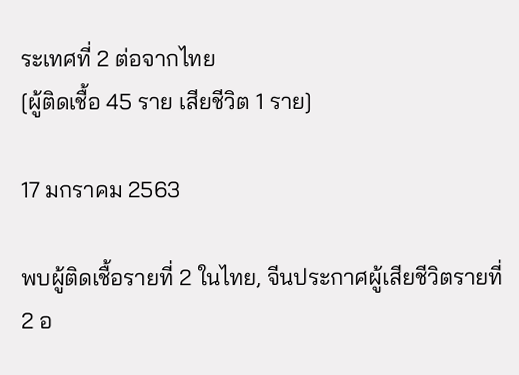ระเทศที่ 2 ต่อจากไทย
[ผู้ติดเชื้อ 45 ราย เสียชีวิต 1 ราย]

17 มกราคม 2563

พบผู้ติดเชื้อรายที่ 2 ในไทย, จีนประกาศผู้เสียชีวิตรายที่ 2 อ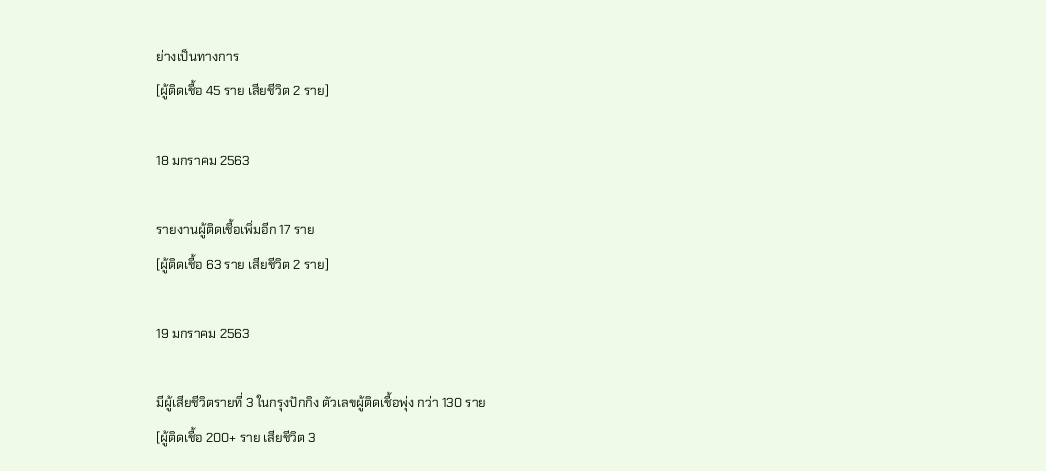ย่างเป็นทางการ
[ผู้ติดเชื้อ 45 ราย เสียชีวิต 2 ราย]

18 มกราคม 2563

รายงานผู้ติดเชื้อเพิ่มอีก 17 ราย
[ผู้ติดเชื้อ 63 ราย เสียชีวิต 2 ราย]

19 มกราคม 2563

มีผู้เสียชีวิตรายที่ 3 ในกรุงปักกิง ตัวเลขผู้ติดเชื้อพุ่ง กว่า 130 ราย
[ผู้ติดเชื้อ 200+ ราย เสียชีวิต 3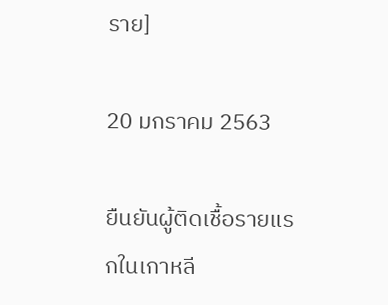ราย]

20 มกราคม 2563

ยืนยันผู้ติดเชื้อรายแรกในเกาหลี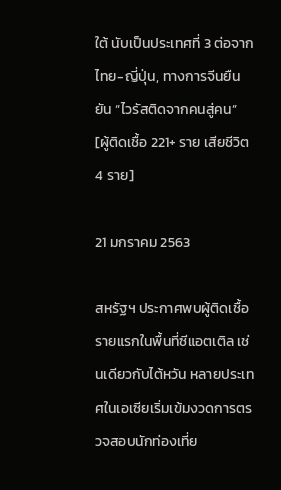ใต้ นับเป็นประเทศที่ 3 ต่อจากไทย-ญี่ปุ่น, ทางการจีนยืนยัน “ไวรัสติดจากคนสู่คน”
[ผู้ติดเชื้อ 221+ ราย เสียชีวิต 4 ราย]

21 มกราคม 2563

สหรัฐฯ ประกาศพบผู้ติดเชื้อรายแรกในพื้นที่ซีแอตเติล เช่นเดียวกับไต้หวัน หลายประเทศในเอเซียเริ่มเข้มงวดการตรวจสอบนักท่องเที่ย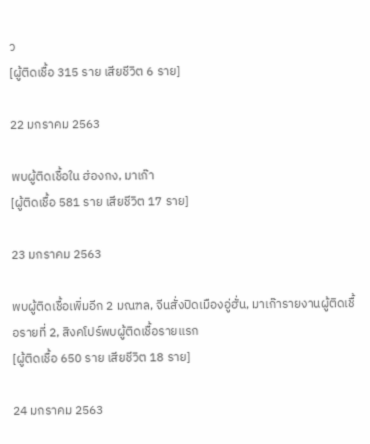ว
[ผู้ติดเชื้อ 315 ราย เสียชีวิต 6 ราย]

22 มกราคม 2563

พบผู้ติดเชื้อใน ฮ่องกง, มาเก๊า
[ผู้ติดเชื้อ 581 ราย เสียชีวิต 17 ราย]

23 มกราคม 2563

พบผู้ติดเชื้อเพิ่มอีก 2 มณฑล, จีนสั่งปิดเมืองอู่ฮั่น, มาเก๊ารายงานผู้ติดเชื้อรายที่ 2, สิงคโปร์พบผู้ติดเชื้อรายแรก
[ผู้ติดเชื้อ 650 ราย เสียชีวิต 18 ราย]

24 มกราคม 2563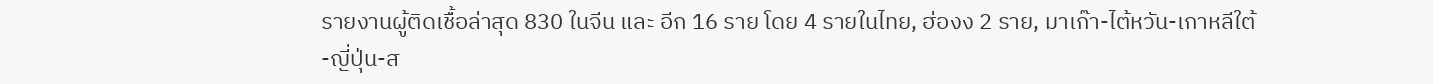รายงานผู้ติดเชื้อล่าสุด 830 ในจีน และ อีก 16 ราย โดย 4 รายในไทย, ฮ่องง 2 ราย, มาเก๊า-ไต้หวัน-เกาหลีใต้-ญี่ปุ่น-ส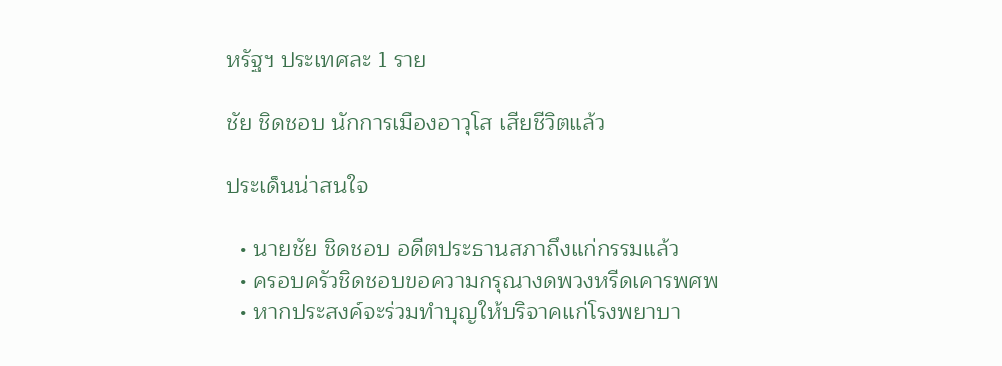หรัฐฯ ประเทศละ 1 ราย

ชัย ชิดชอบ นักการเมืองอาวุโส เสียชีวิตแล้ว

ประเด็นน่าสนใจ

  • นายชัย ชิดชอบ อดีตประธานสภาถึงแก่กรรมแล้ว
  • ครอบครัวชิดชอบขอความกรุณางดพวงหรีดเคารพศพ
  • หากประสงค์จะร่วมทำบุญให้บริจาคแก่โรงพยาบา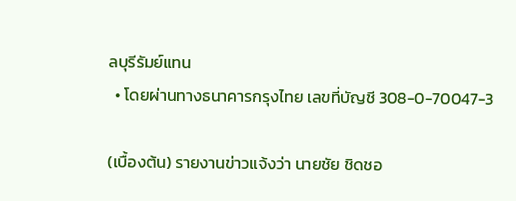ลบุรีรัมย์แทน
  • โดยผ่านทางธนาคารกรุงไทย เลขที่บัญชี 308-0-70047-3

(เบื้องต้น) รายงานข่าวแจ้งว่า นายชัย ชิดชอ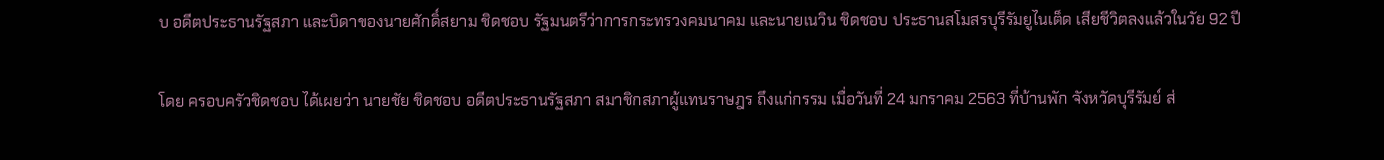บ อดีตประธานรัฐสภา และบิดาของนายศักดิ์สยาม ชิดชอบ รัฐมนตรีว่าการกระทรวงคมนาคม และนายเนวิน ชิดชอบ ประธานสโมสรบุรีรัมยูไนเต็ด เสียชีวิตลงแล้วในวัย 92 ปี

โดย ครอบครัวชิดชอบ ได้เผยว่า นายชัย ชิดชอบ อดีตประธานรัฐสภา สมาชิกสภาผู้แทนราษฎร ถึงแก่กรรม เมื่อวันที่ 24 มกราคม 2563 ที่บ้านพัก จังหวัดบุรีรัมย์ ส่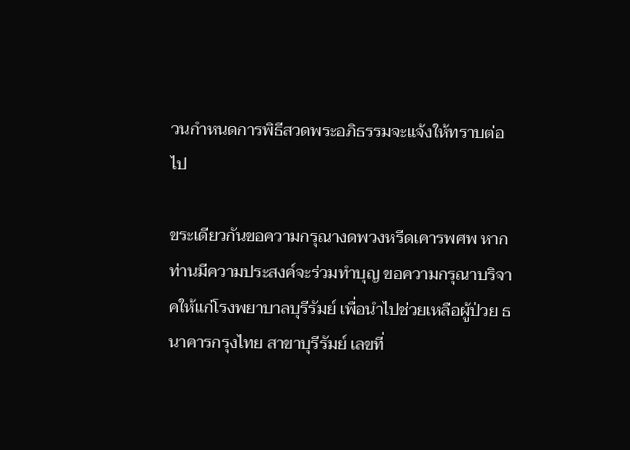วนกำหนดการพิธีสวดพระอภิธรรมจะแจ้งให้ทราบต่อไป

ขระเดียวกันขอความกรุณางดพวงหรีดเคารพศพ หากท่านมีความประสงค์จะร่วมทำบุญ ขอความกรุณาบริจาคให้แก่โรงพยาบาลบุรีรัมย์ เพื่อนำไปช่วยเหลือผู้ป่วย ธนาคารกรุงไทย สาขาบุรีรัมย์ เลขที่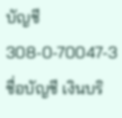บัญชี 308-0-70047-3 ชื่อบัญชี เงินบริ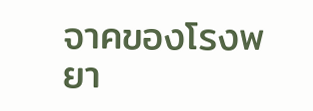จาคของโรงพยา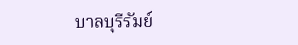บาลบุรีรัมย์